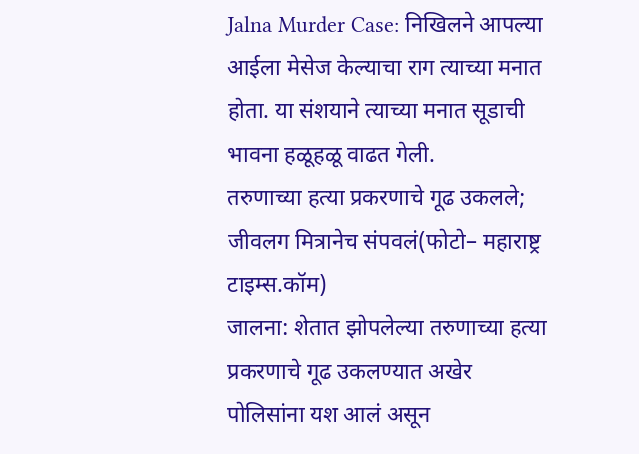Jalna Murder Case: निखिलने आपल्या आईला मेसेज केल्याचा राग त्याच्या मनात होता. या संशयाने त्याच्या मनात सूडाची भावना हळूहळू वाढत गेली.
तरुणाच्या हत्या प्रकरणाचे गूढ उकलले; जीवलग मित्रानेच संपवलं(फोटो– महाराष्ट्र टाइम्स.कॉम)
जालना: शेतात झोपलेल्या तरुणाच्या हत्या प्रकरणाचे गूढ उकलण्यात अखेर पोलिसांना यश आलं असून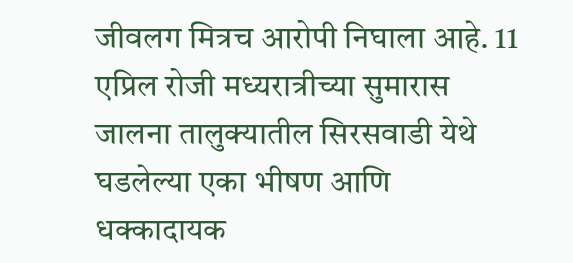जीवलग मित्रच आरोपी निघाला आहे. 11 एप्रिल रोजी मध्यरात्रीच्या सुमारास जालना तालुक्यातील सिरसवाडी येथे घडलेल्या एका भीषण आणि धक्कादायक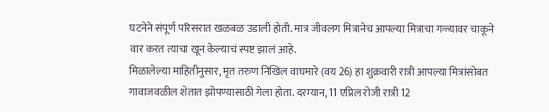घटनेने संपूर्ण परिसरात खळबळ उडाली होती. मात्र जीवलग मित्रानेच आपल्या मित्राचा गळ्यावर चाकूने वार करत त्याचा खून केल्याचं स्पष्ट झालं आहे.
मिळालेल्या माहितीनुसार, मृत तरुण निखिल वाघमारे (वय 26) हा शुक्रवारी रात्री आपल्या मित्रांसोबत गावाजवळील शेतात झोपण्यासाठी गेला होता. दरम्यान, 11 एप्रिल रोजी रात्री 12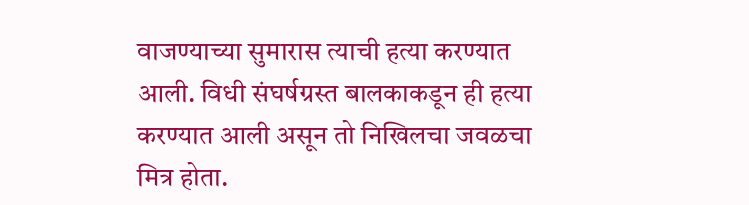वाजण्याच्या सुमारास त्याची हत्या करण्यात आली. विधी संघर्षग्रस्त बालकाकडून ही हत्या करण्यात आली असून तो निखिलचा जवळचा मित्र होता.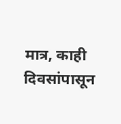मात्र, काही दिवसांपासून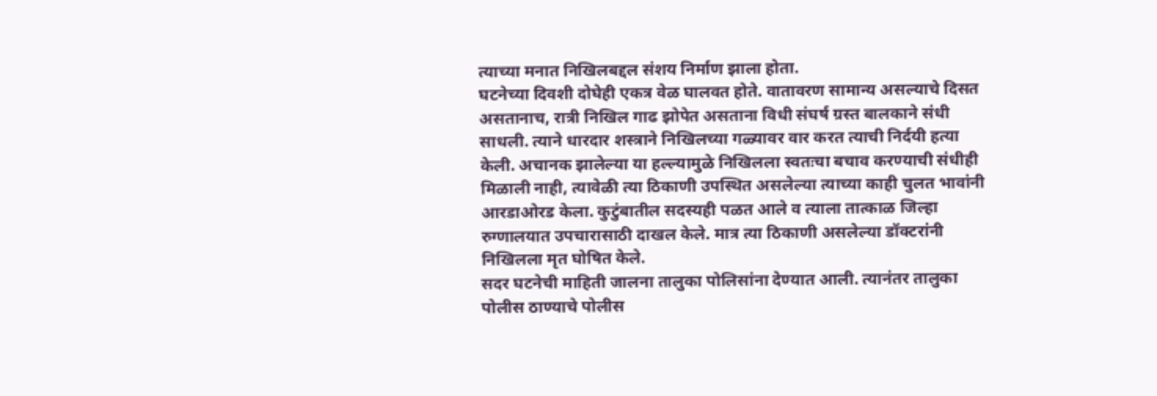त्याच्या मनात निखिलबद्दल संशय निर्माण झाला होता.
घटनेच्या दिवशी दोघेही एकत्र वेळ घालवत होते. वातावरण सामान्य असल्याचे दिसत असतानाच, रात्री निखिल गाढ झोपेत असताना विधी संघर्ष ग्रस्त बालकाने संधी साधली. त्याने धारदार शस्त्राने निखिलच्या गळ्यावर वार करत त्याची निर्दयी हत्या केली. अचानक झालेल्या या हल्ल्यामुळे निखिलला स्वतःचा बचाव करण्याची संधीही मिळाली नाही, त्यावेळी त्या ठिकाणी उपस्थित असलेल्या त्याच्या काही चुलत भावांनी आरडाओरड केला. कुटुंबातील सदस्यही पळत आले व त्याला तात्काळ जिल्हा रुग्णालयात उपचारासाठी दाखल केले. मात्र त्या ठिकाणी असलेल्या डॉक्टरांनी निखिलला मृत घोषित केले.
सदर घटनेची माहिती जालना तालुका पोलिसांना देण्यात आली. त्यानंतर तालुका पोलीस ठाण्याचे पोलीस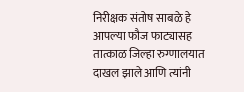निरीक्षक संतोष साबळे हे आपल्या फौज फाट्यासह तात्काळ जिल्हा रुग्णालयात दाखल झाले आणि त्यांनी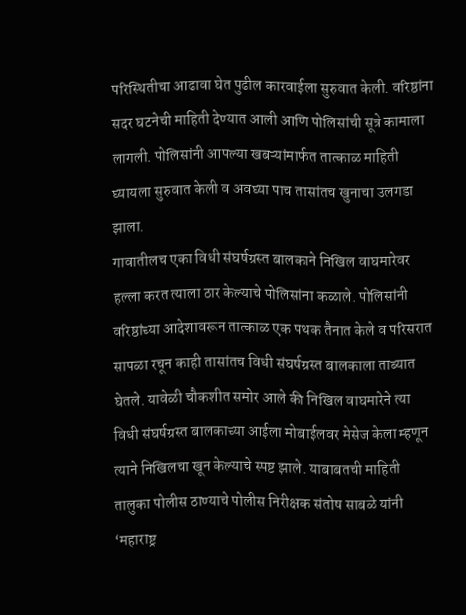परिस्थितीचा आढावा घेत पुढील कारवाईला सुरुवात केली. वरिष्ठांना सदर घटनेची माहिती देण्यात आली आणि पोलिसांची सूत्रे कामाला लागली. पोलिसांनी आपल्या खबऱ्यांमार्फत तात्काळ माहिती घ्यायला सुरुवात केली व अवघ्या पाच तासांतच खुनाचा उलगडा झाला.
गावातीलच एका विधी संघर्षग्रस्त बालकाने निखिल वाघमारेवर हल्ला करत त्याला ठार केल्याचे पोलिसांना कळाले. पोलिसांनी वरिष्ठांच्या आदेशावरून तात्काळ एक पथक तैनात केले व परिसरात सापळा रचून काही तासांतच विधी संघर्षग्रस्त बालकाला ताब्यात घेतले. यावेळी चौकशीत समोर आले की निखिल वाघमारेने त्या विधी संघर्षग्रस्त बालकाच्या आईला मोबाईलवर मेसेज केला म्हणून त्याने निखिलचा खून केल्याचे स्पष्ट झाले. याबाबतची माहिती तालुका पोलीस ठाण्याचे पोलीस निरीक्षक संतोष साबळे यांनी ‘महाराष्ट्र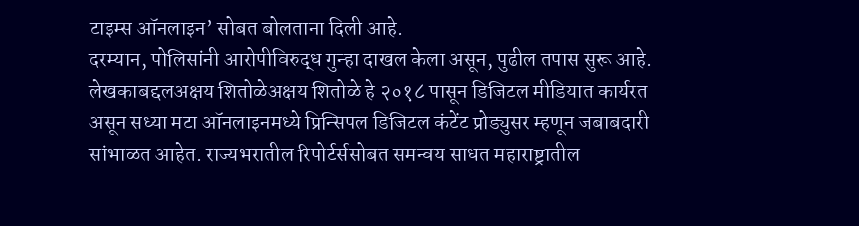टाइम्स ऑनलाइन’ सोबत बोलताना दिली आहे.
दरम्यान, पोलिसांनी आरोपीविरुद्ध गुन्हा दाखल केला असून, पुढील तपास सुरू आहे.
लेखकाबद्दलअक्षय शितोळेअक्षय शितोळे हे २०१८ पासून डिजिटल मीडियात कार्यरत असून सध्या मटा ऑनलाइनमध्ये प्रिन्सिपल डिजिटल कंटेंट प्रोड्युसर म्हणून जबाबदारी सांभाळत आहेत. राज्यभरातील रिपोर्टर्ससोबत समन्वय साधत महाराष्ट्रातील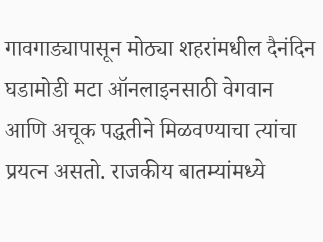गावगाड्यापासून मोठ्या शहरांमधील दैनंदिन घडामोडी मटा ऑनलाइनसाठी वेगवान आणि अचूक पद्धतीने मिळवण्याचा त्यांचा प्रयत्न असतो. राजकीय बातम्यांमध्ये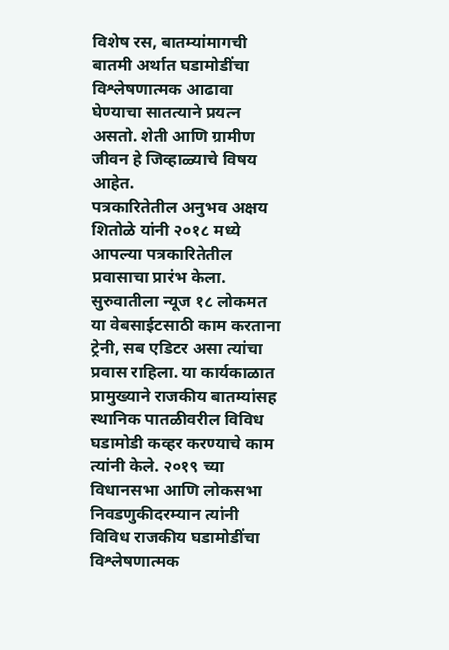विशेष रस, बातम्यांमागची बातमी अर्थात घडामोडींचा विश्लेषणात्मक आढावा घेण्याचा सातत्याने प्रयत्न असतो. शेती आणि ग्रामीण जीवन हे जिव्हाळ्याचे विषय आहेत.
पत्रकारितेतील अनुभव अक्षय शितोळे यांनी २०१८ मध्ये आपल्या पत्रकारितेतील प्रवासाचा प्रारंभ केला. सुरुवातीला न्यूज १८ लोकमत या वेबसाईटसाठी काम करताना ट्रेनी, सब एडिटर असा त्यांचा प्रवास राहिला. या कार्यकाळात प्रामुख्याने राजकीय बातम्यांसह स्थानिक पातळीवरील विविध घडामोडी कव्हर करण्याचे काम त्यांनी केले. २०१९ च्या विधानसभा आणि लोकसभा निवडणुकीदरम्यान त्यांनी विविध राजकीय घडामोडींचा विश्लेषणात्मक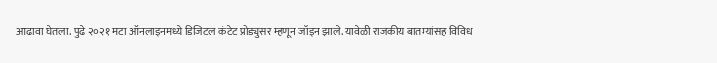आढावा घेतला. पुढे २०२१ मटा ऑनलाइनमध्ये डिजिटल कंटेट प्रोड्युसर म्हणून जॉइन झाले. यावेळी राजकीय बातम्यांसह विविध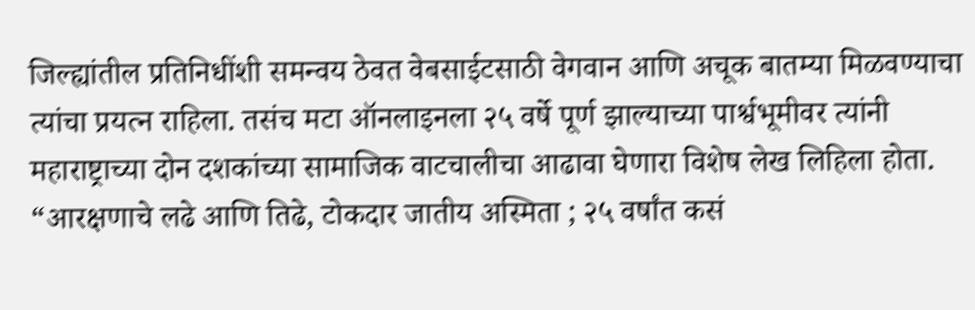जिल्ह्यांतील प्रतिनिधींशी समन्वय ठेवत वेबसाईटसाठी वेगवान आणि अचूक बातम्या मिळवण्याचा त्यांचा प्रयत्न राहिला. तसंच मटा ऑनलाइनला २५ वर्षे पूर्ण झाल्याच्या पार्श्वभूमीवर त्यांनी महाराष्ट्राच्या दोन दशकांच्या सामाजिक वाटचालीचा आढावा घेणारा विशेष लेख लिहिला होता. “आरक्षणाचे लढे आणि तिढे, टोकदार जातीय अस्मिता ; २५ वर्षांत कसं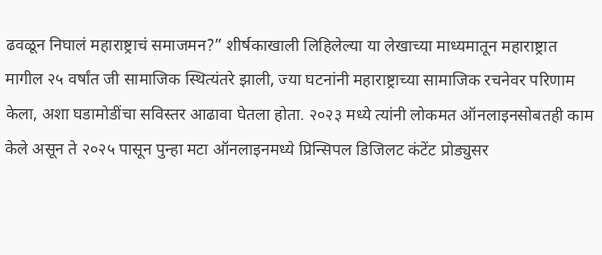ढवळून निघालं महाराष्ट्राचं समाजमन?” शीर्षकाखाली लिहिलेल्या या लेखाच्या माध्यमातून महाराष्ट्रात मागील २५ वर्षांत जी सामाजिक स्थित्यंतरे झाली, ज्या घटनांनी महाराष्ट्राच्या सामाजिक रचनेवर परिणाम केला, अशा घडामोडींचा सविस्तर आढावा घेतला होता. २०२३ मध्ये त्यांनी लोकमत ऑनलाइनसोबतही काम केले असून ते २०२५ पासून पुन्हा मटा ऑनलाइनमध्ये प्रिन्सिपल डिजिलट कंटेंट प्रोड्युसर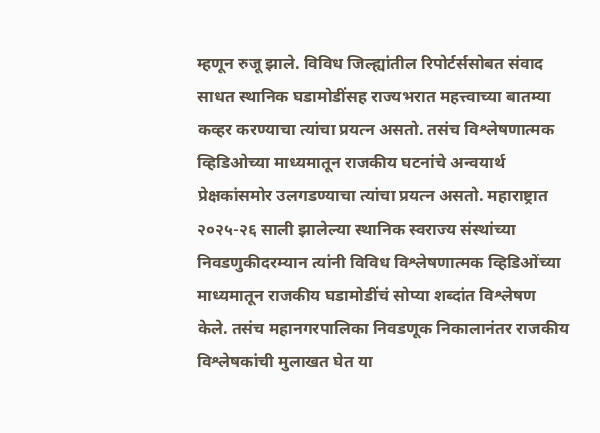म्हणून रुजू झाले. विविध जिल्ह्यांतील रिपोर्टर्ससोबत संवाद साधत स्थानिक घडामोडींसह राज्यभरात महत्त्वाच्या बातम्या कव्हर करण्याचा त्यांचा प्रयत्न असतो. तसंच विश्लेषणात्मक व्हिडिओच्या माध्यमातून राजकीय घटनांचे अन्वयार्थ प्रेक्षकांसमोर उलगडण्याचा त्यांचा प्रयत्न असतो. महाराष्ट्रात २०२५-२६ साली झालेल्या स्थानिक स्वराज्य संस्थांच्या निवडणुकीदरम्यान त्यांनी विविध विश्लेषणात्मक व्हिडिओंच्या माध्यमातून राजकीय घडामोडींचं सोप्या शब्दांत विश्लेषण केले. तसंच महानगरपालिका निवडणूक निकालानंतर राजकीय विश्लेषकांची मुलाखत घेत या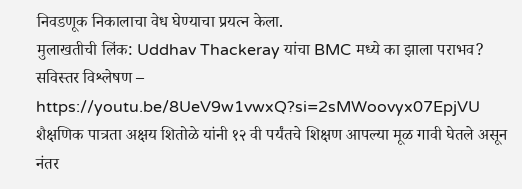निवडणूक निकालाचा वेध घेण्याचा प्रयत्न केला.
मुलाखतीची लिंक: Uddhav Thackeray यांचा BMC मध्ये का झाला पराभव? सविस्तर विश्लेषण – https://youtu.be/8UeV9w1vwxQ?si=2sMWoovyx07EpjVU
शैक्षणिक पात्रता अक्षय शितोळे यांनी १२ वी पर्यंतचे शिक्षण आपल्या मूळ गावी घेतले असून नंतर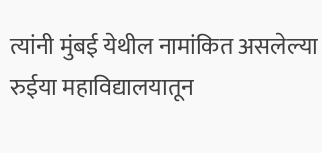त्यांनी मुंबई येथील नामांकित असलेल्या रुईया महाविद्यालयातून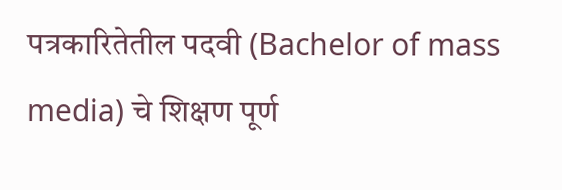पत्रकारितेतील पदवी (Bachelor of mass media) चे शिक्षण पूर्ण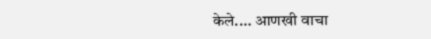केले.… आणखी वाचा